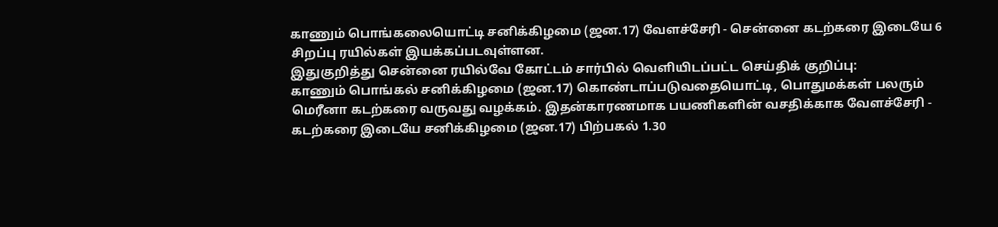காணும் பொங்கலையொட்டி சனிக்கிழமை (ஜன.17) வேளச்சேரி - சென்னை கடற்கரை இடையே 6 சிறப்பு ரயில்கள் இயக்கப்படவுள்ளன.
இதுகுறித்து சென்னை ரயில்வே கோட்டம் சார்பில் வெளியிடப்பட்ட செய்திக் குறிப்பு:
காணும் பொங்கல் சனிக்கிழமை (ஜன.17) கொண்டாப்படுவதையொட்டி, பொதுமக்கள் பலரும் மெரீனா கடற்கரை வருவது வழக்கம். இதன்காரணமாக பயணிகளின் வசதிக்காக வேளச்சேரி - கடற்கரை இடையே சனிக்கிழமை (ஜன.17) பிற்பகல் 1.30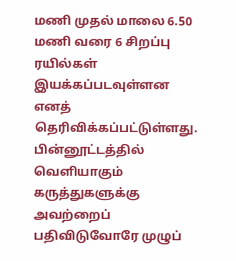மணி முதல் மாலை 6.50 மணி வரை 6 சிறப்பு ரயில்கள் இயக்கப்படவுள்ளன எனத் தெரிவிக்கப்பட்டுள்ளது.
பின்னூட்டத்தில் வெளியாகும் கருத்துகளுக்கு அவற்றைப் பதிவிடுவோரே முழுப்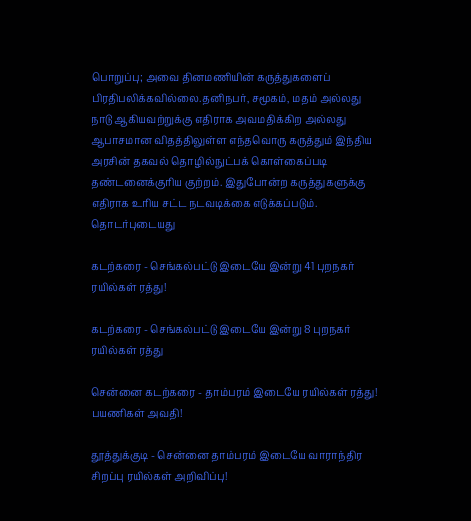பொறுப்பு; அவை தினமணியின் கருத்துகளைப் பிரதிபலிக்கவில்லை.தனிநபர், சமூகம், மதம் அல்லது நாடு ஆகியவற்றுக்கு எதிராக அவமதிக்கிற அல்லது ஆபாசமான விதத்திலுள்ள எந்தவொரு கருத்தும் இந்திய அரசின் தகவல் தொழில்நுட்பக் கொள்கைப்படி தண்டனைக்குரிய குற்றம். இதுபோன்ற கருத்துகளுக்கு எதிராக உரிய சட்ட நடவடிக்கை எடுக்கப்படும்.
தொடர்புடையது

கடற்கரை - செங்கல்பட்டு இடையே இன்று 41 புறநகர் ரயில்கள் ரத்து!

கடற்கரை - செங்கல்பட்டு இடையே இன்று 8 புறநகர் ரயில்கள் ரத்து

சென்னை கடற்கரை - தாம்பரம் இடையே ரயில்கள் ரத்து! பயணிகள் அவதி!

தூத்துக்குடி - சென்னை தாம்பரம் இடையே வாராந்திர சிறப்பு ரயில்கள் அறிவிப்பு!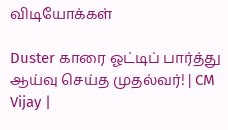விடியோக்கள்

Duster காரை ஓட்டிப் பார்த்து ஆய்வு செய்த முதல்வர்! | CM Vijay |